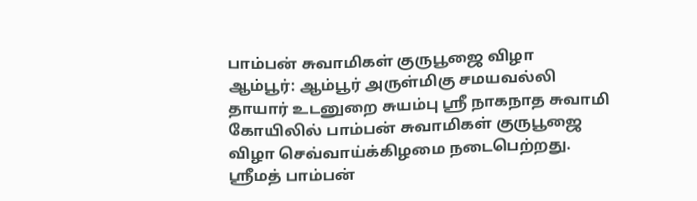பாம்பன் சுவாமிகள் குருபூஜை விழா
ஆம்பூர்: ஆம்பூர் அருள்மிகு சமயவல்லி தாயார் உடனுறை சுயம்பு ஸ்ரீ நாகநாத சுவாமி கோயிலில் பாம்பன் சுவாமிகள் குருபூஜை விழா செவ்வாய்க்கிழமை நடைபெற்றது.
ஸ்ரீமத் பாம்பன்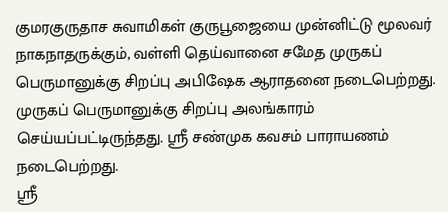குமரகுருதாச சுவாமிகள் குருபூஜையை முன்னிட்டு மூலவர் நாகநாதருக்கும், வள்ளி தெய்வானை சமேத முருகப் பெருமானுக்கு சிறப்பு அபிஷேக ஆராதனை நடைபெற்றது. முருகப் பெருமானுக்கு சிறப்பு அலங்காரம் செய்யப்பட்டிருந்தது. ஸ்ரீ சண்முக கவசம் பாராயணம் நடைபெற்றது.
ஸ்ரீ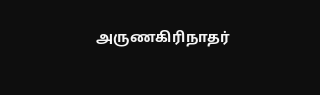அருணகிரிநாதர்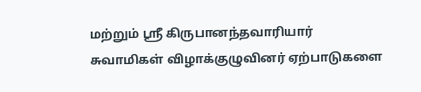மற்றும் ஸ்ரீ கிருபானந்தவாரியார் சுவாமிகள் விழாக்குழுவினர் ஏற்பாடுகளை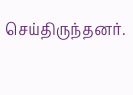செய்திருந்தனர்.